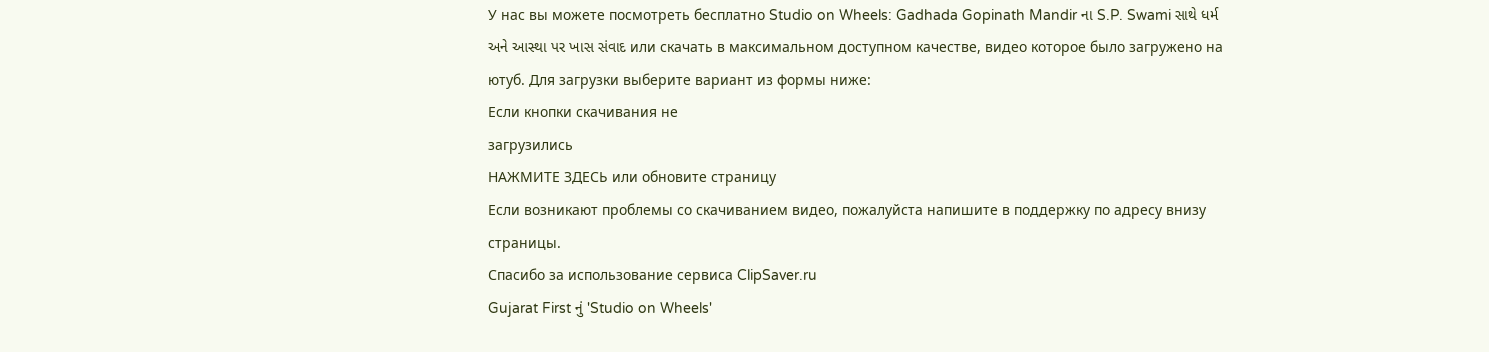У нас вы можете посмотреть бесплатно Studio on Wheels: Gadhada Gopinath Mandir ના S.P. Swami સાથે ધર્મ અને આસ્થા પર ખાસ સંવાદ или скачать в максимальном доступном качестве, видео которое было загружено на ютуб. Для загрузки выберите вариант из формы ниже:
Если кнопки скачивания не
загрузились
НАЖМИТЕ ЗДЕСЬ или обновите страницу
Если возникают проблемы со скачиванием видео, пожалуйста напишите в поддержку по адресу внизу
страницы.
Спасибо за использование сервиса ClipSaver.ru
Gujarat First નું 'Studio on Wheels'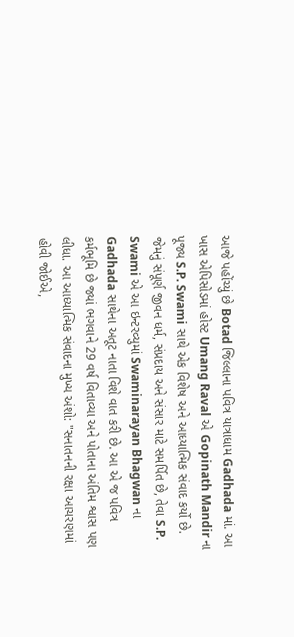આજે પહોંચ્યું છે Botad જિલ્લાના પવિત્ર યાત્રાધામ Gadhada માં. આ ખાસ એપિસોડમાં હોસ્ટ Umang Raval એ Gopinath Mandir ના પૂજ્ય S.P. Swami સાથે એક વિશેષ અને આધ્યાત્મિક સંવાદ કર્યો છે. જેમનું સંપૂર્ણ જીવન ધર્મ, સંપ્રદાય અને સંસાર માટે સમર્પિત છે, તેવા S.P. Swami એ આ ઇન્ટરવ્યુમાં Swaminarayan Bhagwan ના Gadhada સાથેના અતૂટ નાતા વિશે વાત કરી છે. આ એ જ પવિત્ર કર્મભૂમિ છે જ્યાં ભગવાને 29 વર્ષ વિતાવ્યા અને પોતાના અંતિમ શ્વાસ પણ લીધા. આ આધ્યાત્મિક સંવાદના મુખ્ય અંશો: "સનાતનની રક્ષા આચરણમાં હોવી જોઈએ,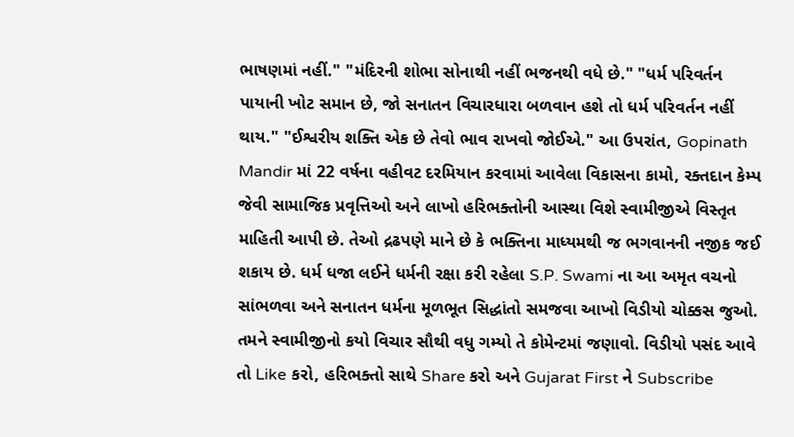ભાષણમાં નહીં." "મંદિરની શોભા સોનાથી નહીં ભજનથી વધે છે." "ધર્મ પરિવર્તન પાયાની ખોટ સમાન છે, જો સનાતન વિચારધારા બળવાન હશે તો ધર્મ પરિવર્તન નહીં થાય." "ઈશ્વરીય શક્તિ એક છે તેવો ભાવ રાખવો જોઈએ." આ ઉપરાંત, Gopinath Mandir માં 22 વર્ષના વહીવટ દરમિયાન કરવામાં આવેલા વિકાસના કામો, રક્તદાન કેમ્પ જેવી સામાજિક પ્રવૃત્તિઓ અને લાખો હરિભક્તોની આસ્થા વિશે સ્વામીજીએ વિસ્તૃત માહિતી આપી છે. તેઓ દ્રઢપણે માને છે કે ભક્તિના માધ્યમથી જ ભગવાનની નજીક જઈ શકાય છે. ધર્મ ધજા લઈને ધર્મની રક્ષા કરી રહેલા S.P. Swami ના આ અમૃત વચનો સાંભળવા અને સનાતન ધર્મના મૂળભૂત સિદ્ધાંતો સમજવા આખો વિડીયો ચોક્કસ જુઓ. તમને સ્વામીજીનો કયો વિચાર સૌથી વધુ ગમ્યો તે કોમેન્ટમાં જણાવો. વિડીયો પસંદ આવે તો Like કરો, હરિભક્તો સાથે Share કરો અને Gujarat First ને Subscribe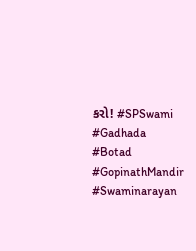કરો! #SPSwami #Gadhada #Botad #GopinathMandir #Swaminarayan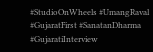#StudioOnWheels #UmangRaval #GujaratFirst #SanatanDharma #GujaratiInterview